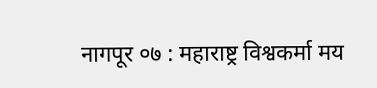नागपूर ०७ : महाराष्ट्र विश्वकर्मा मय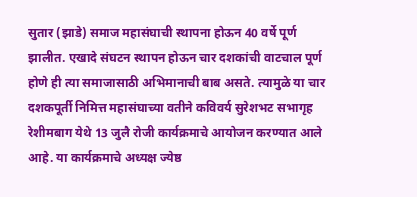सुतार (झाडे) समाज महासंघाची स्थापना होऊन 40 वर्षे पूर्ण झालीत. एखादे संघटन स्थापन होऊन चार दशकांची वाटचाल पूर्ण होणे ही त्या समाजासाठी अभिमानाची बाब असते. त्यामुळे या चार दशकपूर्ती निमित्त महासंघाच्या वतीने कविवर्य सुरेशभट सभागृह रेशीमबाग येथे 13 जुलै रोजी कार्यक्रमाचे आयोजन करण्यात आले आहे. या कार्यक्रमाचे अध्यक्ष ज्येष्ठ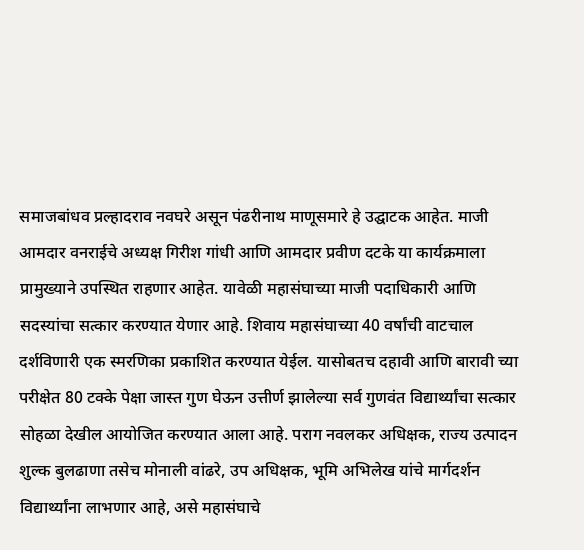समाजबांधव प्रल्हादराव नवघरे असून पंढरीनाथ माणूसमारे हे उद्घाटक आहेत. माजी आमदार वनराईचे अध्यक्ष गिरीश गांधी आणि आमदार प्रवीण दटके या कार्यक्रमाला प्रामुख्याने उपस्थित राहणार आहेत. यावेळी महासंघाच्या माजी पदाधिकारी आणि सदस्यांचा सत्कार करण्यात येणार आहे. शिवाय महासंघाच्या 40 वर्षांची वाटचाल दर्शविणारी एक स्मरणिका प्रकाशित करण्यात येईल. यासोबतच दहावी आणि बारावी च्या परीक्षेत 80 टक्के पेक्षा जास्त गुण घेऊन उत्तीर्ण झालेल्या सर्व गुणवंत विद्यार्थ्यांचा सत्कार सोहळा देखील आयोजित करण्यात आला आहे. पराग नवलकर अधिक्षक, राज्य उत्पादन शुल्क बुलढाणा तसेच मोनाली वांढरे, उप अधिक्षक, भूमि अभिलेख यांचे मार्गदर्शन विद्यार्थ्यांना लाभणार आहे, असे महासंघाचे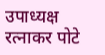उपाध्यक्ष रत्नाकर पोटे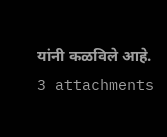यांनी कळविले आहे.
3 attachments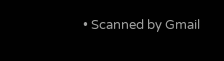• Scanned by Gmail